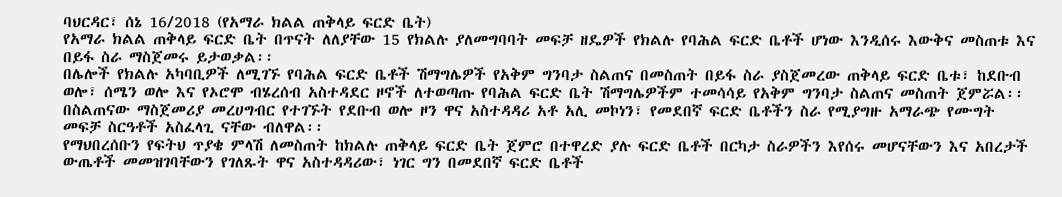ባህርዳር፣ ሰኔ 16/2018 (የአማራ ክልል ጠቅላይ ፍርድ ቤት)
የአማራ ክልል ጠቅላይ ፍርድ ቤት በጥናት ለለያቸው 15 የክልሉ ያለመግባባት መፍቻ ዘዴዎች የክልሉ የባሕል ፍርድ ቤቶች ሆነው እንዲሰሩ እውቅና መስጠቱ እና በይፋ ስራ ማስጀመሩ ይታወቃል፡፡
በሌሎች የክልሉ አካባቢዎች ለሚገኙ የባሕል ፍርድ ቤቶች ሽማግሌዎች የአቅም ግንባታ ስልጠና በመስጠት በይፋ ስራ ያስጀመረው ጠቅላይ ፍርድ ቤቱ፣ ከደቡብ ወሎ፣ ሰሜን ወሎ እና የኦሮሞ ብሄረሰብ አስተዳደር ዞኖች ለተወጣጡ የባሕል ፍርድ ቤት ሽማግሌዎችም ተመሳሳይ የአቅም ግንባታ ስልጠና መስጠት ጀምሯል፡፡
በስልጠናው ማስጀመሪያ መረሀግብር የተገኙት የደቡብ ወሎ ዞን ዋና አስተዳዳሪ አቶ አሊ መኮነን፣ የመደበኛ ፍርድ ቤቶችን ስራ የሚያግዙ አማራጭ የሙግት መፍቻ ስርዓቶች አስፈላጊ ናቸው ብለዋል፡፡
የማህበረሰቡን የፍትህ ጥያቄ ምላሽ ለመስጠት ከክልሉ ጠቅላይ ፍርድ ቤት ጀምሮ በተዋረድ ያሉ ፍርድ ቤቶች በርካታ ስራዎችን እየሰሩ መሆናቸውን እና አበረታች ውጤቶች መመዝገባቸውን የገለጹት ዋና አስተዳዳሪው፣ ነገር ግን በመደበኛ ፍርድ ቤቶች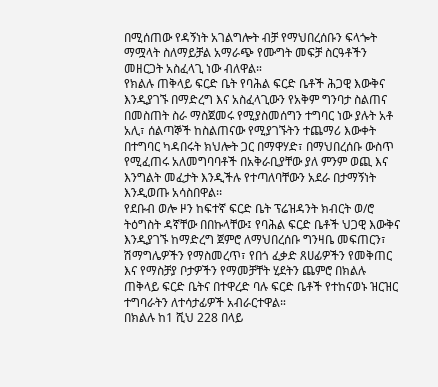በሚሰጠው የዳኝነት አገልግሎት ብቻ የማህበረሰቡን ፍላጐት ማሟላት ስለማይቻል አማራጭ የሙግት መፍቻ ስርዓቶችን መዘርጋት አስፈላጊ ነው ብለዋል።
የክልሉ ጠቅላይ ፍርድ ቤት የባሕል ፍርድ ቤቶች ሕጋዊ እውቅና እንዲያገኙ በማድረግ እና አስፈላጊውን የአቅም ግንባታ ስልጠና በመስጠት ስራ ማስጀመሩ የሚያስመሰግን ተግባር ነው ያሉት አቶ አሊ፣ ሰልጣኞች ከስልጠናው የሚያገኙትን ተጨማሪ እውቀት በተግባር ካዳበሩት ክህሎት ጋር በማዋሃድ፣ በማህበረሰቡ ውስጥ የሚፈጠሩ አለመግባባቶች በአቅራቢያቸው ያለ ምንም ወጪ እና እንግልት መፈታት እንዲችሉ የተጣለባቸውን አደራ በታማኝነት እንዲወጡ አሳስበዋል፡፡
የደቡብ ወሎ ዞን ከፍተኛ ፍርድ ቤት ፕሬዝዳንት ክብርት ወ/ሮ ትዕግስት ዳኛቸው በበኩላቸው፤ የባሕል ፍርድ ቤቶች ህጋዊ እውቅና እንዲያገኙ ከማድረግ ጀምሮ ለማህበረሰቡ ግንዛቤ መፍጠርን፣ ሽማግሌዎችን የማስመረጥ፣ የበጎ ፈቃድ ጸሀፊዎችን የመቅጠር እና የማስቻያ ቦታዎችን የማመቻቸት ሂደትን ጨምሮ በክልሉ ጠቅላይ ፍርድ ቤትና በተዋረድ ባሉ ፍርድ ቤቶች የተከናወኑ ዝርዝር ተግባራትን ለተሳታፊዎች አብራርተዋል።
በክልሉ ከ1 ሺህ 228 በላይ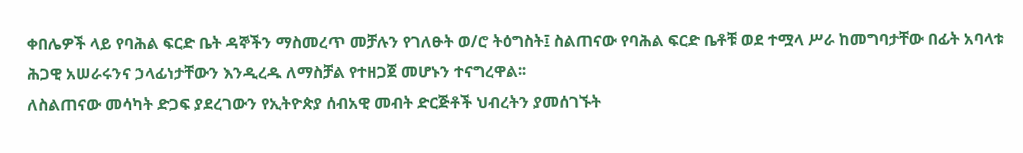ቀበሌዎች ላይ የባሕል ፍርድ ቤት ዳኞችን ማስመረጥ መቻሉን የገለፁት ወ/ሮ ትዕግስት፤ ስልጠናው የባሕል ፍርድ ቤቶቹ ወደ ተሟላ ሥራ ከመግባታቸው በፊት አባላቱ ሕጋዊ አሠራሩንና ኃላፊነታቸውን እንዲረዱ ለማስቻል የተዘጋጀ መሆኑን ተናግረዋል፡፡
ለስልጠናው መሳካት ድጋፍ ያደረገውን የኢትዮጵያ ሰብአዊ መብት ድርጅቶች ህብረትን ያመሰገኙት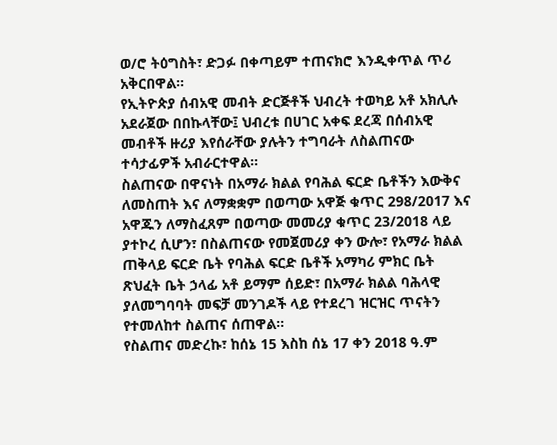ወ/ሮ ትዕግስት፣ ድጋፉ በቀጣይም ተጠናክሮ እንዲቀጥል ጥሪ አቅርበዋል።
የኢትዮጵያ ሰብአዊ መብት ድርጅቶች ህብረት ተወካይ አቶ አክሊሉ አደራጀው በበኩላቸው፤ ህብረቱ በሀገር አቀፍ ደረጃ በሰብአዊ መብቶች ዙሪያ እየሰራቸው ያሉትን ተግባራት ለስልጠናው ተሳታፊዎች አብራርተዋል።
ስልጠናው በዋናነት በአማራ ክልል የባሕል ፍርድ ቤቶችን እውቅና ለመስጠት እና ለማቋቋም በወጣው አዋጅ ቁጥር 298/2017 እና አዋጁን ለማስፈጸም በወጣው መመሪያ ቁጥር 23/2018 ላይ ያተኮረ ሲሆን፣ በስልጠናው የመጀመሪያ ቀን ውሎ፣ የአማራ ክልል ጠቅላይ ፍርድ ቤት የባሕል ፍርድ ቤቶች አማካሪ ምክር ቤት ጽህፈት ቤት ኃላፊ አቶ ይማም ሰይድ፣ በአማራ ክልል ባሕላዊ ያለመግባባት መፍቻ መንገዶች ላይ የተደረገ ዝርዝር ጥናትን የተመለከተ ስልጠና ሰጠዋል፡፡
የስልጠና መድረኩ፣ ከሰኔ 15 እስከ ሰኔ 17 ቀን 2018 ዓ.ም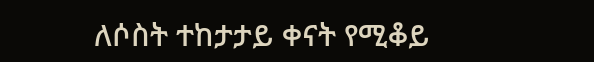ለሶስት ተከታታይ ቀናት የሚቆይ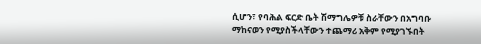ሲሆን፣ የባሕል ፍርድ ቤት ሽማግሌዎቹ ስራቸውን በአግባቡ ማከናወን የሚያስችላቸውን ተጨማሪ አቅም የሚያገኙበት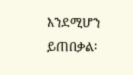እንደሚሆን ይጠበቃል፡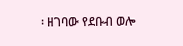፡ ዘገባው የደቡብ ወሎ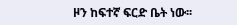ዞን ከፍተኛ ፍርድ ቤት ነው፡፡